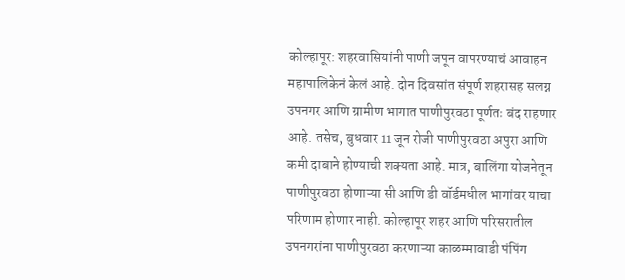कोल्हापूर: शहरवासियांनी पाणी जपून वापरण्याचं आवाहन महापालिकेनं केलं आहे. दोन दिवसांत संपूर्ण शहरासह सलग्न उपनगर आणि ग्रामीण भागात पाणीपुरवठा पूर्णतः बंद राहणार आहे. तसेच, बुधवार 11 जून रोजी पाणीपुरवठा अपुरा आणि कमी दाबाने होण्याची शक्यता आहे. मात्र, बालिंगा योजनेतून पाणीपुरवठा होणाऱ्या सी आणि डी वॉर्डमधील भागांवर याचा परिणाम होणार नाही. कोल्हापूर शहर आणि परिसरातील उपनगरांना पाणीपुरवठा करणाऱ्या काळम्मावाडी पंपिंग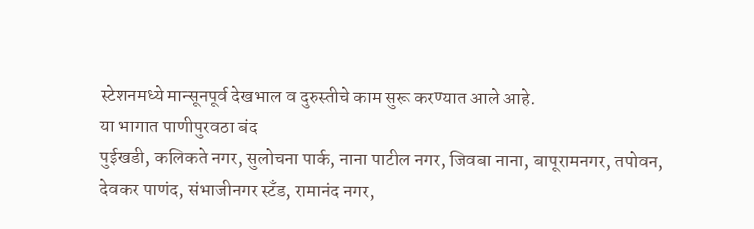स्टेशनमध्ये मान्सूनपूर्व देखभाल व दुरुस्तीचे काम सुरू करण्यात आले आहे.
या भागात पाणीपुरवठा बंद
पुईखडी, कलिकते नगर, सुलोचना पार्क, नाना पाटील नगर, जिवबा नाना, बापूरामनगर, तपोवन, देवकर पाणंद, संभाजीनगर स्टँड, रामानंद नगर,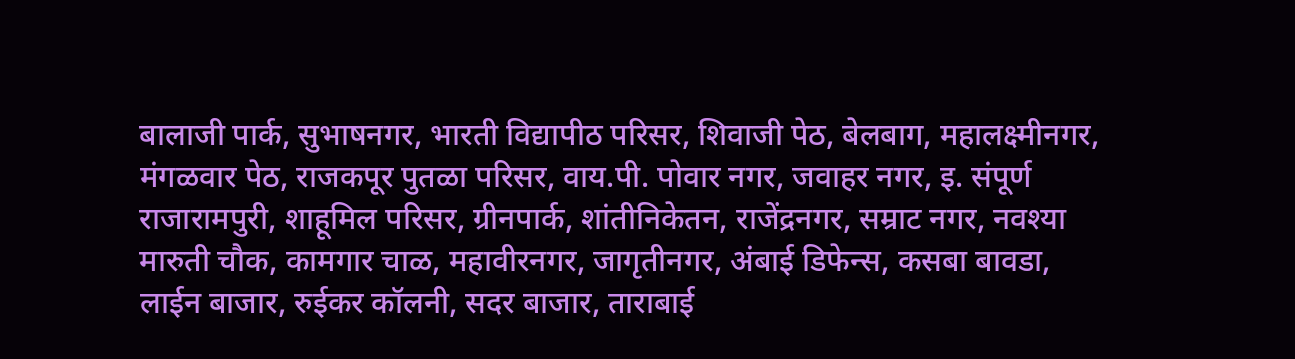बालाजी पार्क, सुभाषनगर, भारती विद्यापीठ परिसर, शिवाजी पेठ, बेलबाग, महालक्ष्मीनगर, मंगळवार पेठ, राजकपूर पुतळा परिसर, वाय.पी. पोवार नगर, जवाहर नगर, इ. संपूर्ण राजारामपुरी, शाहूमिल परिसर, ग्रीनपार्क, शांतीनिकेतन, राजेंद्रनगर, सम्राट नगर, नवश्या मारुती चौक, कामगार चाळ, महावीरनगर, जागृतीनगर, अंबाई डिफेन्स, कसबा बावडा, लाईन बाजार, रुईकर कॉलनी, सदर बाजार, ताराबाई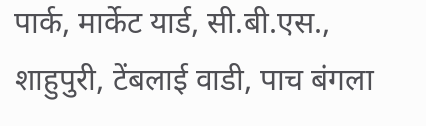पार्क, मार्केट यार्ड, सी.बी.एस., शाहुपुरी, टेंबलाई वाडी, पाच बंगला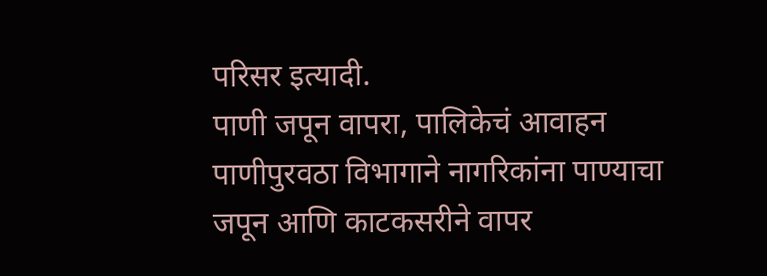परिसर इत्यादी.
पाणी जपून वापरा, पालिकेचं आवाहन
पाणीपुरवठा विभागाने नागरिकांना पाण्याचा जपून आणि काटकसरीने वापर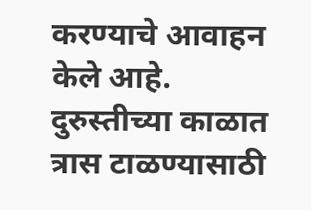करण्याचे आवाहन केले आहे. दुरुस्तीच्या काळात त्रास टाळण्यासाठी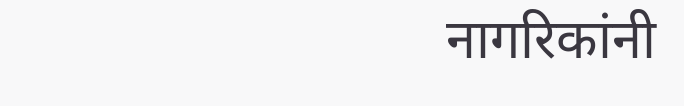नागरिकांनी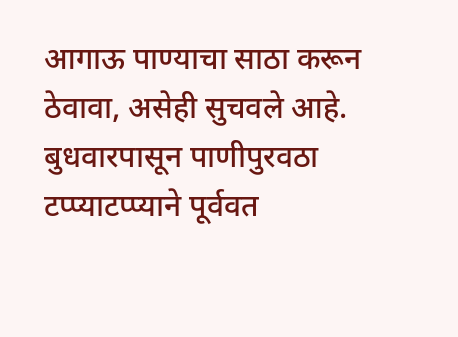आगाऊ पाण्याचा साठा करून ठेवावा, असेही सुचवले आहे. बुधवारपासून पाणीपुरवठा टप्प्याटप्प्याने पूर्ववत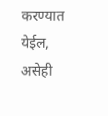करण्यात येईल, असेही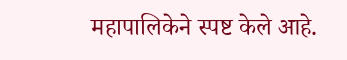महापालिकेने स्पष्ट केले आहे.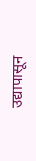उद्यापासून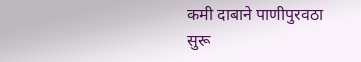कमी दाबाने पाणीपुरवठा सुरू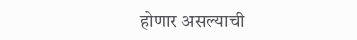होणार असल्याची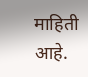माहिती आहे.